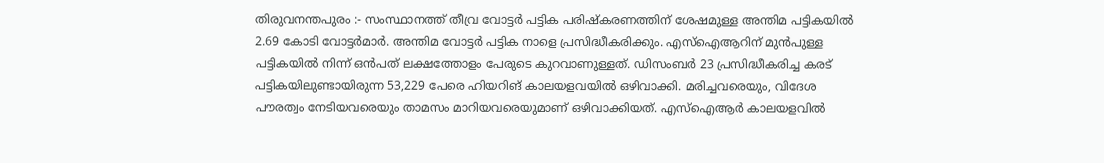തിരുവനന്തപുരം :- സംസ്ഥാനത്ത് തീവ്ര വോട്ടർ പട്ടിക പരിഷ്കരണത്തിന് ശേഷമുള്ള അന്തിമ പട്ടികയിൽ 2.69 കോടി വോട്ടർമാർ. അന്തിമ വോട്ടർ പട്ടിക നാളെ പ്രസിദ്ധീകരിക്കും. എസ്ഐആറിന് മുൻപുള്ള പട്ടികയിൽ നിന്ന് ഒൻപത് ലക്ഷത്തോളം പേരുടെ കുറവാണുള്ളത്. ഡിസംബർ 23 പ്രസിദ്ധീകരിച്ച കരട് പട്ടികയിലുണ്ടായിരുന്ന 53,229 പേരെ ഹിയറിങ് കാലയളവയിൽ ഒഴിവാക്കി. മരിച്ചവരെയും, വിദേശ പൗരത്വം നേടിയവരെയും താമസം മാറിയവരെയുമാണ് ഒഴിവാക്കിയത്. എസ്ഐആർ കാലയളവിൽ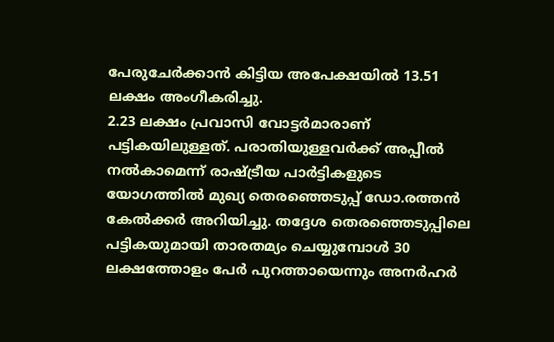പേരുചേർക്കാൻ കിട്ടിയ അപേക്ഷയിൽ 13.51 ലക്ഷം അംഗീകരിച്ചു.
2.23 ലക്ഷം പ്രവാസി വോട്ടർമാരാണ് പട്ടികയിലുള്ളത്. പരാതിയുള്ളവർക്ക് അപ്പീൽ നൽകാമെന്ന് രാഷ്ട്രീയ പാർട്ടികളുടെ യോഗത്തിൽ മുഖ്യ തെരഞ്ഞെടുപ്പ് ഡോ.രത്തൻ കേൽക്കർ അറിയിച്ചു. തദ്ദേശ തെരഞ്ഞെടുപ്പിലെ പട്ടികയുമായി താരതമ്യം ചെയ്യുമ്പോൾ 30 ലക്ഷത്തോളം പേർ പുറത്തായെന്നും അനർഹർ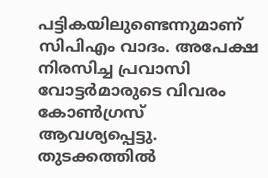പട്ടികയിലുണ്ടെന്നുമാണ് സിപിഎം വാദം. അപേക്ഷ നിരസിച്ച പ്രവാസി വോട്ടർമാരുടെ വിവരം കോൺഗ്രസ് ആവശ്യപ്പെട്ടു. തുടക്കത്തിൽ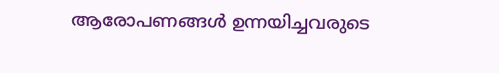ആരോപണങ്ങൾ ഉന്നയിച്ചവരുടെ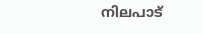നിലപാട്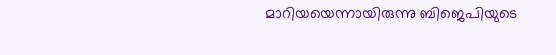മാറിയയെന്നായിരുന്നു ബിജെപിയുടെ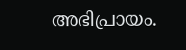അഭിപ്രായം.